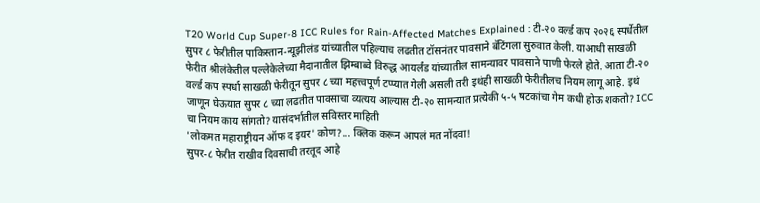T20 World Cup Super-8 ICC Rules for Rain-Affected Matches Explained : टी-२० वर्ल्ड कप २०२६ स्पर्धेतील सुपर ८ फेरीतील पाकिस्तान-न्यूझीलंड यांच्यातील पहिल्याच लढतीत टॉसनंतर पावसाने बॅटिंगला सुरुवात केली. याआधी साखळी फेरीत श्रीलंकेतील पल्लेकेलेच्या मैदानातील झिम्बाब्वे विरुद्ध आयर्लंड यांच्यातील सामन्यावर पावसाने पाणी फेरले होते. आता टी-२० वर्ल्ड कप स्पर्धा साखळी फेरीतून सुपर ८ च्या महत्त्वपूर्ण टप्प्यात गेली असली तरी इथंही साखळी फेरीतीलच नियम लागू आहे. इथं जाणून घेऊयात सुपर ८ च्या लढतीत पावसाचा व्यत्यय आल्यास टी-२० सामन्यात प्रत्येकी ५-५ षटकांचा गेम कधी होऊ शकतो? ICC चा नियम काय सांगतो? यासंदर्भातील सविस्तर माहिती
'लोकमत महाराष्ट्रीयन ऑफ द इयर' कोण?... क्लिक करून आपलं मत नोंदवा!
सुपर-८ फेरीत राखीव दिवसाची तरतूद आहे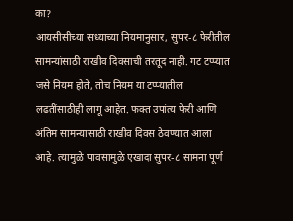का?
आयसीसीच्या सध्याच्या नियमानुसार, सुपर-८ फेरीतील सामन्यांसाठी राखीव दिवसाची तरतूद नाही. गट टप्प्यात जसे नियम होते, तोच नियम या टप्प्यातील लढतींसाठीही लागू आहेत. फक्त उपांत्य फेरी आणि अंतिम सामन्यासाठी राखीव दिवस ठेवण्यात आला आहे. त्यामुळे पावसामुळे एखादा सुपर-८ सामना पूर्ण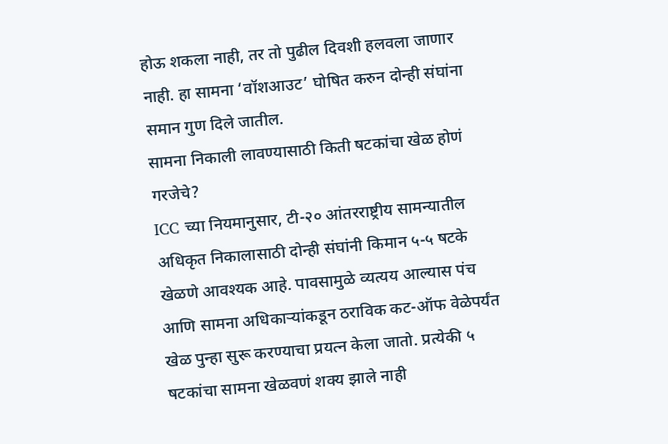होऊ शकला नाही, तर तो पुढील दिवशी हलवला जाणार नाही. हा सामना ‘वॉशआउट’ घोषित करुन दोन्ही संघांना समान गुण दिले जातील.
सामना निकाली लावण्यासाठी किती षटकांचा खेळ होणं गरजेचे?
ICC च्या नियमानुसार, टी-२० आंतरराष्ट्रीय सामन्यातील अधिकृत निकालासाठी दोन्ही संघांनी किमान ५-५ षटके खेळणे आवश्यक आहे. पावसामुळे व्यत्यय आल्यास पंच आणि सामना अधिकाऱ्यांकडून ठराविक कट-ऑफ वेळेपर्यंत खेळ पुन्हा सुरू करण्याचा प्रयत्न केला जातो. प्रत्येकी ५ षटकांचा सामना खेळवणं शक्य झाले नाही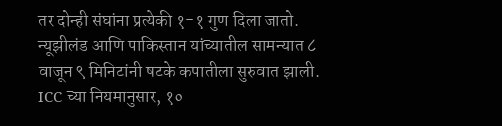तर दोन्ही संघांना प्रत्येकी १-१ गुण दिला जातो.
न्यूझीलंड आणि पाकिस्तान यांच्यातील सामन्यात ८ वाजून ९ मिनिटांनी षटके कपातीला सुरुवात झाली. ICC च्या नियमानुसार, १०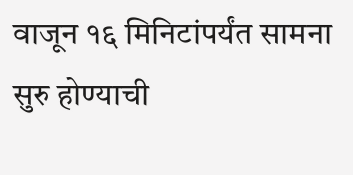वाजून १६ मिनिटांपर्यंत सामना सुरु होण्याची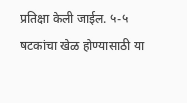प्रतिक्षा केली जाईल. ५-५ षटकांचा खेळ होण्यासाठी या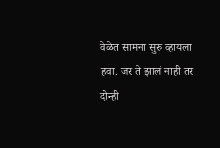वेळेत सामना सुरु व्हायला हवा. जर ते झालं नाही तर दोन्ही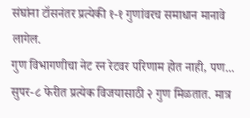संघांना टॉसनंतर प्रत्येकी १-१ गुणांवरच समाधान मानावे लागेल.
गुण विभागणीचा नेट रन रेटवर परिणाम होत नाही, पण...
सुपर-८ फेरीत प्रत्येक विजयासाठी २ गुण मिळतात. मात्र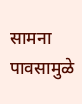सामना पावसामुळे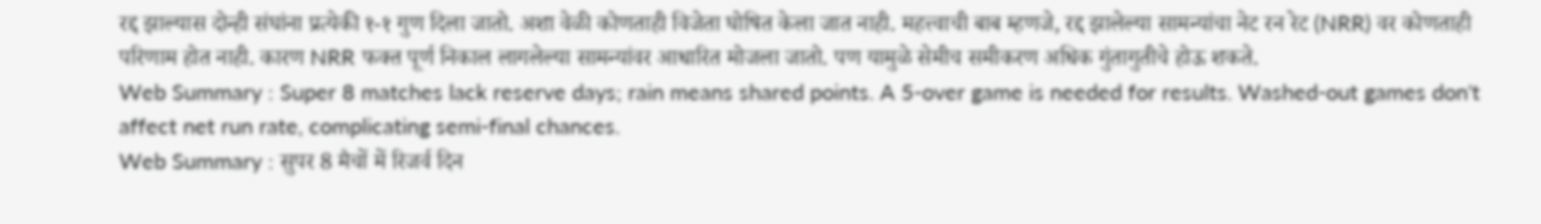रद्द झाल्यास दोन्ही संघांना प्रत्येकी १-१ गुण दिला जातो. अशा वेळी कोणताही विजेता घोषित केला जात नाही. महत्त्वाची बाब म्हणजे, रद्द झालेल्या सामन्यांचा नेट रन रेट (NRR) वर कोणताही परिणाम होत नाही. कारण NRR फक्त पूर्ण निकाल लागलेल्या सामन्यांवर आधारित मोजला जातो. पण यामुळे सेमीच समीकरण अधिक गुंतागुतीचे होऊ शकते.
Web Summary : Super 8 matches lack reserve days; rain means shared points. A 5-over game is needed for results. Washed-out games don't affect net run rate, complicating semi-final chances.
Web Summary : सुपर 8 मैचों में रिजर्व दिन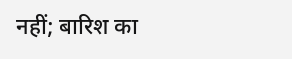नहीं; बारिश का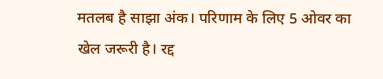मतलब है साझा अंक। परिणाम के लिए 5 ओवर का खेल जरूरी है। रद्द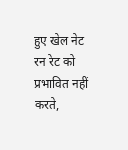हुए खेल नेट रन रेट को प्रभावित नहीं करते,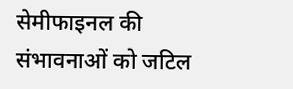सेमीफाइनल की संभावनाओं को जटिल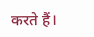करते हैं।